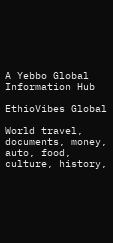A Yebbo Global Information Hub

EthioVibes Global

World travel, documents, money, auto, food, culture, history,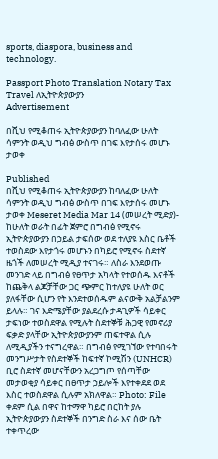sports, diaspora, business and technology.

Passport Photo Translation Notary Tax Travel ለኢትዮጵያውያን
Advertisement

በሺህ የሚቆጠሩ ኢትዮጵያውያን ከባለፈው ሁለት ሳምንት ወዲህ ግብፅ ውስጥ በገፍ እየታሰሩ መሆኑ ታወቀ

Published
በሺህ የሚቆጠሩ ኢትዮጵያውያን ከባለፈው ሁለት ሳምንት ወዲህ ግብፅ ውስጥ በገፍ እየታሰሩ መሆኑ ታወቀ Meseret Media Mar 14 (መሠረት ሚድያ)- ከሁለት ወራት በፊት ጀምሮ በግብፅ የሚኖሩ ኢትዮጵያውያን በኃይል ታፍሰው ወደ ተለያዩ እስር ቤቶች ተወስደው እየታጎሩ መሆኑን በካይሮ የሚኖሩ ስደተኛ ዜጎች ለመሠረት ሚዲያ ተናገሩ። ለስራ እንደወጡ መንገድ ላይ በግብፅ የፀጥታ አካላት የተወሰዱ እናቶች ከጨቅላ ልጆቻቸው ጋር ጭምር ከተለያዩ ሁለት ወር ያለፋቸው ሲሆን የት እንደተወሰዱም ልናውቅ አልቻልንም ይላሉ። ገና እድሜያቸው ያልደረሱ ታዳጊዎች ሳይቀር ታፍነው ተወስደዋል የሚሉት ስደተኞቹ ሕጋዊ የመኖሪያ ፍቃድ ያላቸው ኢትዮጵያውያንም ጠፍተዋል ሲሉ ለሚዲያችን ተናግረዋል። በግብፅ የሚገኘው የተባበሩት መንግሥታት የስደተኞች ከፍተኛ ኮሚሽን (UNHCR) ቢሮ ስደተኛ መሆናቸውን አረጋግጦ የሰጣቸው መታወቂያ ሳይቀር በፀጥታ ኃይሎች እየተቀደደ ወደ እስር ተወስደዋል ሲሉም አክለዋል። Photo: File ቀደም ሲል በዋና ከተማዋ ካይሮ በርከት ያሉ ኢትዮጵያውያን ስደተኞች በንግድ ስራ እና ሰው ቤት ተቀጥረው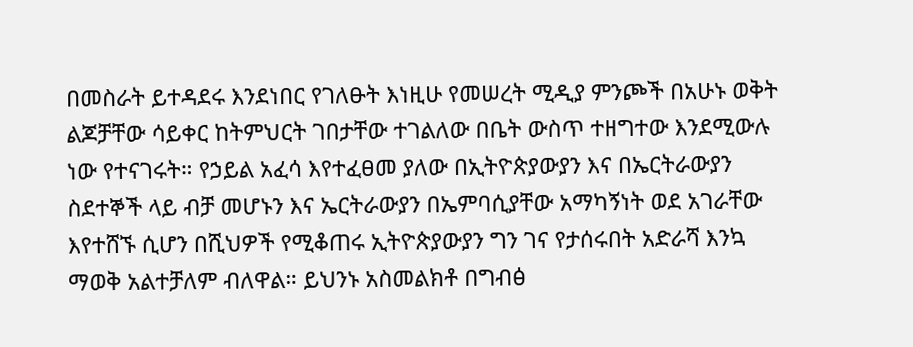በመስራት ይተዳደሩ እንደነበር የገለፁት እነዚሁ የመሠረት ሚዲያ ምንጮች በአሁኑ ወቅት ልጆቻቸው ሳይቀር ከትምህርት ገበታቸው ተገልለው በቤት ውስጥ ተዘግተው እንደሚውሉ ነው የተናገሩት። የኃይል አፈሳ እየተፈፀመ ያለው በኢትዮጵያውያን እና በኤርትራውያን ስደተኞች ላይ ብቻ መሆኑን እና ኤርትራውያን በኤምባሲያቸው አማካኝነት ወደ አገራቸው እየተሸኙ ሲሆን በሺህዎች የሚቆጠሩ ኢትዮጵያውያን ግን ገና የታሰሩበት አድራሻ እንኳ ማወቅ አልተቻለም ብለዋል። ይህንኑ አስመልክቶ በግብፅ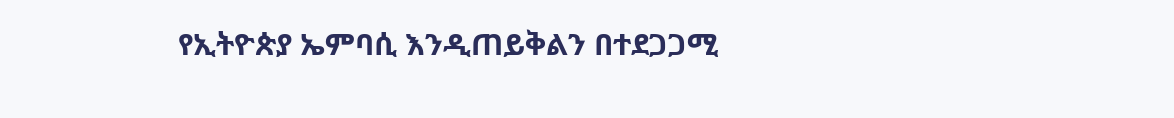የኢትዮጵያ ኤምባሲ እንዲጠይቅልን በተደጋጋሚ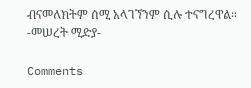ብናመለክትም ሰሚ አላገኘንም ሲሉ ተናግረዋል። -መሠረት ሚድያ-

Comments